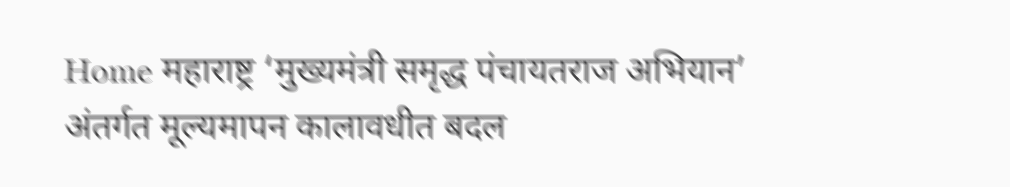Home महाराष्ट्र ‘मुख्यमंत्री समृद्ध पंचायतराज अभियान’ अंतर्गत मूल्यमापन कालावधीत बदल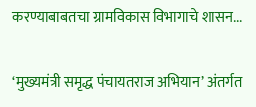करण्याबाबतचा ग्रामविकास विभागाचे शासन...

‘मुख्यमंत्री समृद्ध पंचायतराज अभियान’ अंतर्गत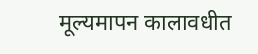मूल्यमापन कालावधीत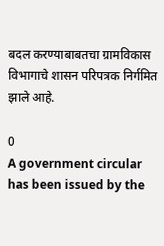बदल करण्याबाबतचा ग्रामविकास विभागाचे शासन परिपत्रक निर्गमित झाले आहे.

0
A government circular has been issued by the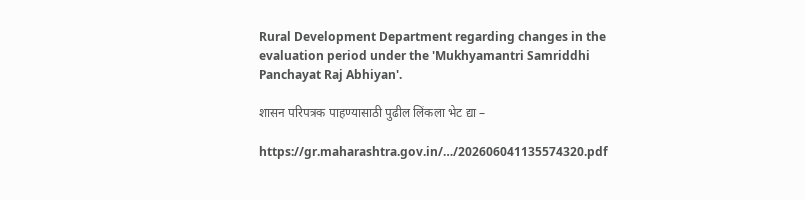Rural Development Department regarding changes in the evaluation period under the 'Mukhyamantri Samriddhi Panchayat Raj Abhiyan'.

शासन परिपत्रक पाहण्यासाठी पुढील लिंकला भेट द्या –

https://gr.maharashtra.gov.in/…/202606041135574320.pdf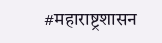#महाराष्ट्रशासन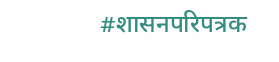#शासनपरिपत्रक